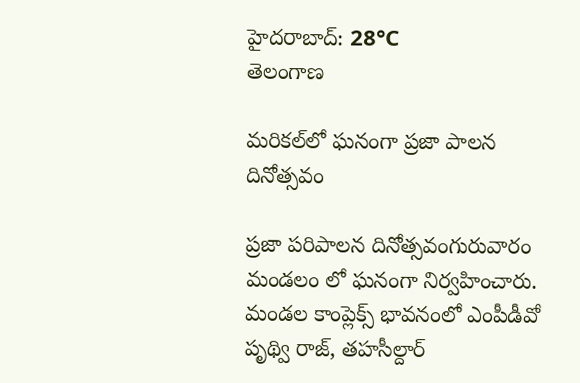హైదరాబాద్: 28°C
తెలంగాణ

మరికల్‌లో ఘనంగా ప్రజా పాలన దినోత్సవం

ప్రజా పరిపాలన దినోత్సవంగురువారం మండలం లో ఘనంగా నిర్వహించారు. మండల కాంప్లెక్స్ భావనంలో ఎంపీడీవో పృథ్వి రాజ్, తహసీల్దార్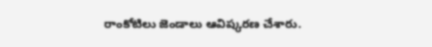రాంకోటిలు జెండాలు ఆవిష్కరణ చేశారు.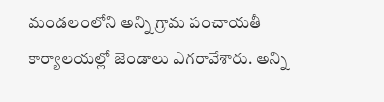మండలంలోని అన్ని గ్రామ పంచాయతీ కార్యాలయల్లో జెండాలు ఎగరావేశారు. అన్ని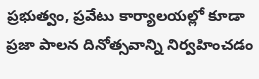ప్రభుత్వం, ప్రవేటు కార్యాలయల్లో కూడా ప్రజా పాలన దినోత్సవాన్ని నిర్వహించడం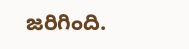జరిగింది.